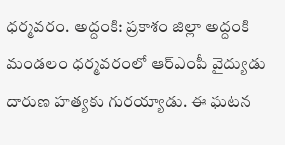ధర్మవరం. అద్దంకి: ప్రకాశం జిల్లా అద్దంకి మండలం ధర్మవరంలో ఆర్ఎంపీ వైద్యుడు దారుణ హత్యకు గురయ్యాడు. ఈ ఘటన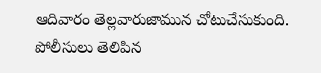ఆదివారం తెల్లవారుజామున చోటుచేసుకుంది. పోలీసులు తెలిపిన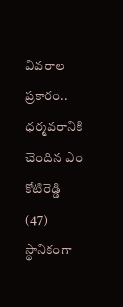వివరాల ప్రకారం.. ధర్మవరానికి చెందిన ఎం కోటిరెడ్డి (47) స్థానికంగా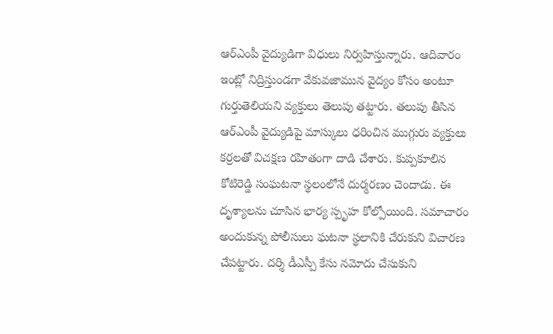ఆర్ఎంపీ వైద్యుడిగా విధులు నిర్వహిస్తున్నారు. ఆదివారం ఇంట్లో నిద్రిస్తుండగా వేకువజామున వైద్యం కోసం అంటూ గుర్తుతెలియని వ్యక్తులు తెలుపు తట్టారు. తలుపు తీసిన ఆర్ఎంపీ వైద్యుడిపై మాస్కులు ధరించిన ముగ్గురు వ్యక్తులు కర్రలతో విచక్షణ రహితంగా దాడి చేశారు. కుప్పకూలిన కోటిరెడ్డి సంఘటనా స్థలంలోనే దుర్మరణం చెందాడు. ఈ దృశ్యాలను చూసిన భార్య స్పృహ కోల్పోయింది. సమాచారం అందుకున్న పోలీసులు ఘటనా స్థలానికి చేరుకుని విచారణ చేపట్టారు. దర్శి డీఎస్పీ కేసు నమోదు చేసుకుని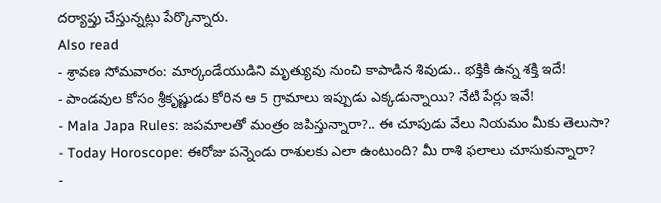దర్యాప్తు చేస్తున్నట్లు పేర్కొన్నారు.
Also read
- శ్రావణ సోమవారం: మార్కండేయుడిని మృత్యువు నుంచి కాపాడిన శివుడు.. భక్తికి ఉన్న శక్తి ఇదే!
- పాండవుల కోసం శ్రీకృష్ణుడు కోరిన ఆ 5 గ్రామాలు ఇప్పుడు ఎక్కడున్నాయి? నేటి పేర్లు ఇవే!
- Mala Japa Rules: జపమాలతో మంత్రం జపిస్తున్నారా?.. ఈ చూపుడు వేలు నియమం మీకు తెలుసా?
- Today Horoscope: ఈరోజు పన్నెండు రాశులకు ఎలా ఉంటుంది? మీ రాశి ఫలాలు చూసుకున్నారా?
-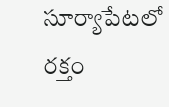సూర్యాపేటలో రక్తం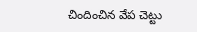చిందించిన వేప చెట్టు